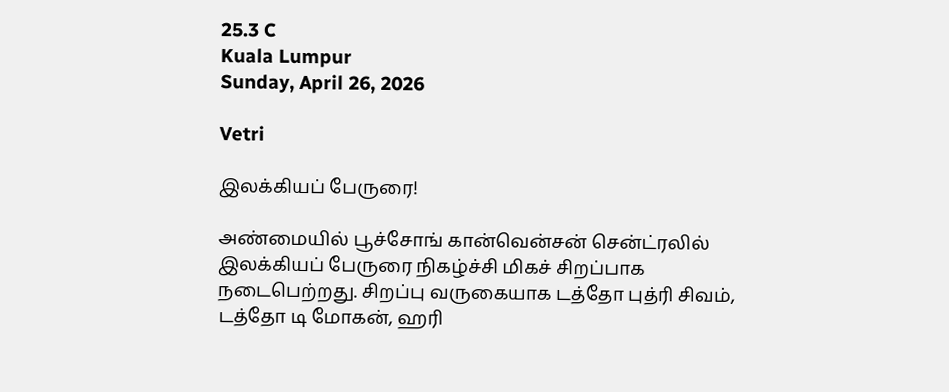25.3 C
Kuala Lumpur
Sunday, April 26, 2026

Vetri

இலக்கியப் பேருரை!

அண்மையில் பூச்சோங் கான்வென்சன் சென்ட்ரலில் இலக்கியப் பேருரை நிகழ்ச்சி மிகச் சிறப்பாக நடைபெற்றது. சிறப்பு வருகையாக டத்தோ புத்ரி சிவம், டத்தோ டி மோகன், ஹரி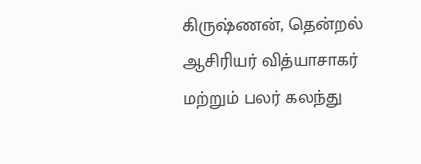கிருஷ்ணன், தென்றல் ஆசிரியர் வித்யாசாகர் மற்றும் பலர் கலந்து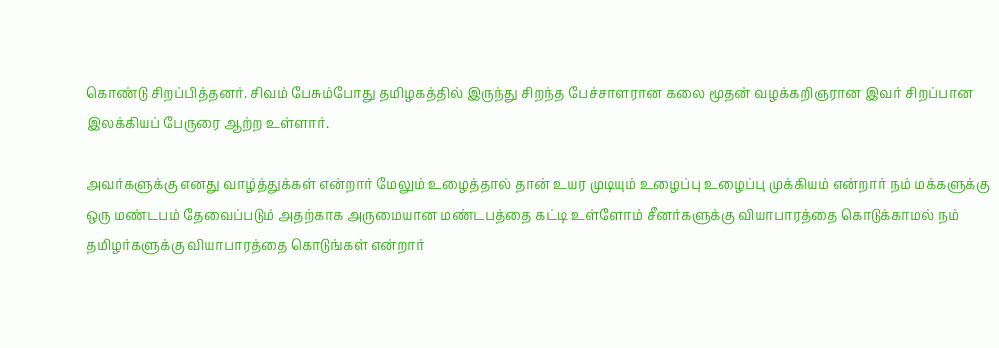கொண்டு சிறப்பித்தனர். சிவம் பேசும்போது தமிழகத்தில் இருந்து சிறந்த பேச்சாளரான கலை மூதன் வழக்கறிஞரான இவர் சிறப்பான இலக்கியப் பேருரை ஆற்ற உள்ளார்.

அவர்களுக்கு எனது வாழ்த்துக்கள் என்றார் மேலும் உழைத்தால் தான் உயர முடியும் உழைப்பு உழைப்பு முக்கியம் என்றார் நம் மக்களுக்கு ஒரு மண்டபம் தேவைப்படும் அதற்காக அருமையான மண்டபத்தை கட்டி உள்ளோம் சீனர்களுக்கு வியாபாரத்தை கொடுக்காமல் நம் தமிழர்களுக்கு வியாபாரத்தை கொடுங்கள் என்றார்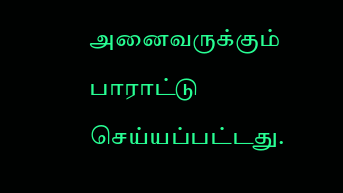அனைவருக்கும் பாராட்டு செய்யப்பட்டது.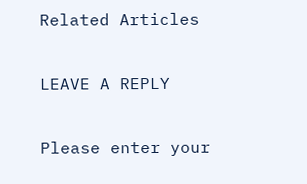Related Articles

LEAVE A REPLY

Please enter your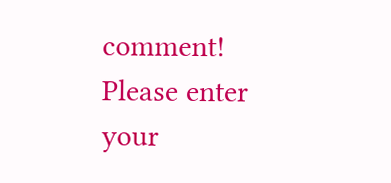comment!
Please enter your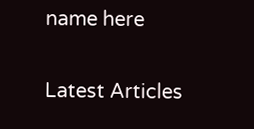name here

Latest Articles